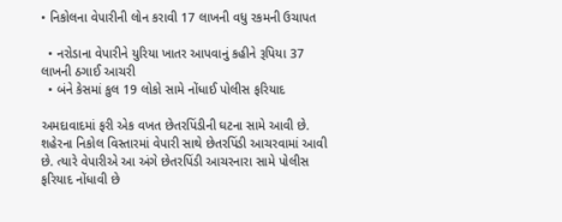• નિકોલના વેપારીની લોન કરાવી 17 લાખની વધુ રકમની ઉચાપત

  • નરોડાના વેપારીને યુરિયા ખાતર આપવાનું કહીને રૂપિયા 37 લાખની ઠગાઈ આચરી
  • બંને કેસમાં કુલ 19 લોકો સામે નોંધાઈ પોલીસ ફરિયાદ

અમદાવાદમાં ફરી એક વખત છેતરપિંડીની ઘટના સામે આવી છે. શહેરના નિકોલ વિસ્તારમાં વેપારી સાથે છેતરપિંડી આચરવામાં આવી છે. ત્યારે વેપારીએ આ અંગે છેતરપિંડી આચરનારા સામે પોલીસ ફરિયાદ નોંધાવી છે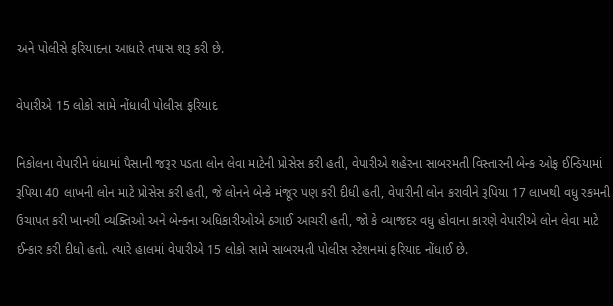અને પોલીસે ફરિયાદના આધારે તપાસ શરૂ કરી છે.

વેપારીએ 15 લોકો સામે નોંધાવી પોલીસ ફરિયાદ

નિકોલના વેપારીને ધંધામાં પૈસાની જરૂર પડતા લોન લેવા માટેની પ્રોસેસ કરી હતી, વેપારીએ શહેરના સાબરમતી વિસ્તારની બેન્ક ઓફ ઈન્ડિયામાં રૂપિયા 40 લાખની લોન માટે પ્રોસેસ કરી હતી, જે લોનને બેન્કે મંજૂર પણ કરી દીધી હતી, વેપારીની લોન કરાવીને રૂપિયા 17 લાખથી વધુ રકમની ઉચાપત કરી ખાનગી વ્યક્તિઓ અને બેન્કના અધિકારીઓએ ઠગાઈ આચરી હતી, જો કે વ્યાજદર વધુ હોવાના કારણે વેપારીએ લોન લેવા માટે ઈન્કાર કરી દીધો હતો. ત્યારે હાલમાં વેપારીએ 15 લોકો સામે સાબરમતી પોલીસ સ્ટેશનમાં ફરિયાદ નોંધાઈ છે.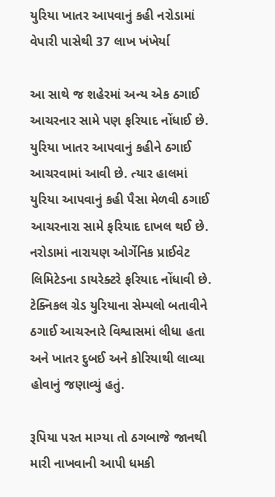યુરિયા ખાતર આપવાનું કહી નરોડામાં વેપારી પાસેથી 37 લાખ ખંખેર્યા

આ સાથે જ શહેરમાં અન્ય એક ઠગાઈ આચરનાર સામે પણ ફરિયાદ નોંધાઈ છે. યુરિયા ખાતર આપવાનું કહીને ઠગાઈ આચરવામાં આવી છે. ત્યાર હાલમાં યુરિયા આપવાનું કહી પૈસા મેળવી ઠગાઈ આચરનારા સામે ફરિયાદ દાખલ થઈ છે. નરોડામાં નારાયણ ઓર્ગેનિક પ્રાઈવેટ લિમિટેડના ડાયરેક્ટરે ફરિયાદ નોંધાવી છે. ટેક્નિકલ ગ્રેડ યુરિયાના સેમ્પલો બતાવીને ઠગાઈ આચરનારે વિશ્વાસમાં લીધા હતા અને ખાતર દુબઈ અને કોરિયાથી લાવ્યા હોવાનું જણાવ્યું હતું.

રૂપિયા પરત માગ્યા તો ઠગબાજે જાનથી મારી નાખવાની આપી ધમકી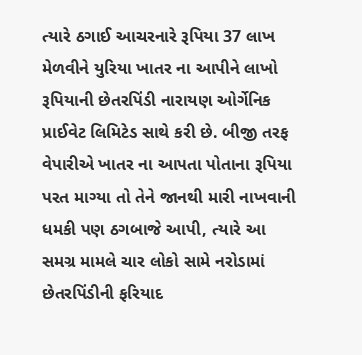ત્યારે ઠગાઈ આચરનારે રૂપિયા 37 લાખ મેળવીને યુરિયા ખાતર ના આપીને લાખો રૂપિયાની છેતરપિંડી નારાયણ ઓર્ગેનિક પ્રાઈવેટ લિમિટેડ સાથે કરી છે. બીજી તરફ વેપારીએ ખાતર ના આપતા પોતાના રૂપિયા પરત માગ્યા તો તેને જાનથી મારી નાખવાની ધમકી પણ ઠગબાજે આપી, ત્યારે આ સમગ્ર મામલે ચાર લોકો સામે નરોડામાં છેતરપિંડીની ફરિયાદ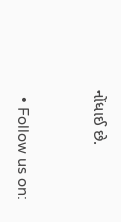નોંધાઈ છે.


  • Follow us on: